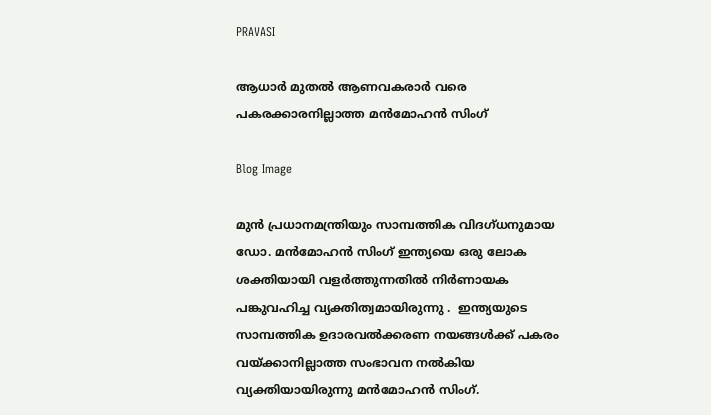PRAVASI

ആധാർ മുതൽ ആണവകരാർ വരെ പകരക്കാരനില്ലാത്ത മൻമോഹൻ സിംഗ്

Blog Image

മുൻ പ്രധാനമന്ത്രിയും സാമ്പത്തിക വിദഗ്ധനുമായ ഡോ. മൻമോഹൻ സിംഗ് ഇന്ത്യയെ ഒരു ലോക ശക്തിയായി വളർത്തുന്നതിൽ നിർണായക പങ്കുവഹിച്ച വ്യക്തിത്വമായിരുന്നു .  ഇന്ത്യയുടെ  സാമ്പത്തിക ഉദാരവൽക്കരണ നയങ്ങൾക്ക് പകരം വയ്ക്കാനില്ലാത്ത സംഭാവന നൽകിയ വ്യക്തിയായിരുന്നു മൻമോഹൻ സിംഗ്.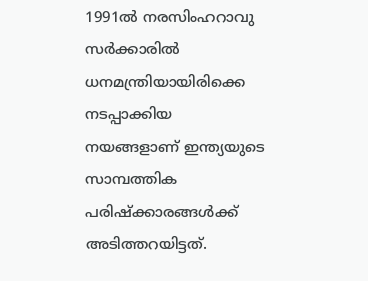1991ൽ നരസിംഹറാവു സർക്കാരിൽ ധനമന്ത്രിയായിരിക്കെ നടപ്പാക്കിയ നയങ്ങളാണ് ഇന്ത്യയുടെ സാമ്പത്തിക പരിഷ്ക്കാരങ്ങൾക്ക് അടിത്തറയിട്ടത്.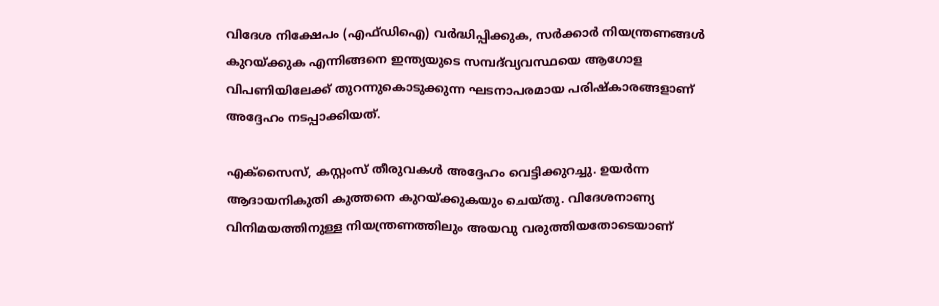വിദേശ നിക്ഷേപം (എഫ്ഡിഐ) വർദ്ധിപ്പിക്കുക, സർക്കാർ നിയന്ത്രണങ്ങൾ കുറയ്ക്കുക എന്നിങ്ങനെ ഇന്ത്യയുടെ സമ്പദ്‌വ്യവസ്ഥയെ ആഗോള വിപണിയിലേക്ക് തുറന്നുകൊടുക്കുന്ന ഘടനാപരമായ പരിഷ്കാരങ്ങളാണ് അദ്ദേഹം നടപ്പാക്കിയത്.

എക്സൈസ്, കസ്റ്റംസ് തീരുവകൾ അദ്ദേഹം വെട്ടിക്കുറച്ചു. ഉയർന്ന ആദായനികുതി കുത്തനെ കുറയ്ക്കുകയും ചെയ്തു. വിദേശനാണ്യ വിനിമയത്തിനുള്ള നിയന്ത്രണത്തിലും അയവു വരുത്തിയതോടെയാണ്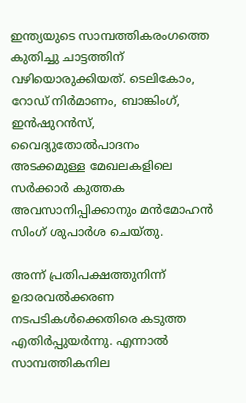ഇന്ത്യയുടെ സാമ്പത്തികരംഗത്തെ കുതിച്ചു ചാട്ടത്തിന് വഴിയൊരുക്കിയത്. ടെലികോം, റോഡ് നിർമാണം, ബാങ്കിംഗ്, ഇൻഷുറൻസ്, വൈദ്യുതോൽപാദനം അടക്കമുള്ള മേഖലകളിലെ സർക്കാർ കുത്തക അവസാനിപ്പിക്കാനും മൻമോഹൻ സിംഗ് ശുപാർശ ചെയ്തു.

അന്ന് പ്രതിപക്ഷത്തുനിന്ന് ഉദാരവൽക്കരണ നടപടികൾക്കെതിരെ കടുത്ത എതിർപ്പുയർന്നു. എന്നാൽ സാമ്പത്തികനില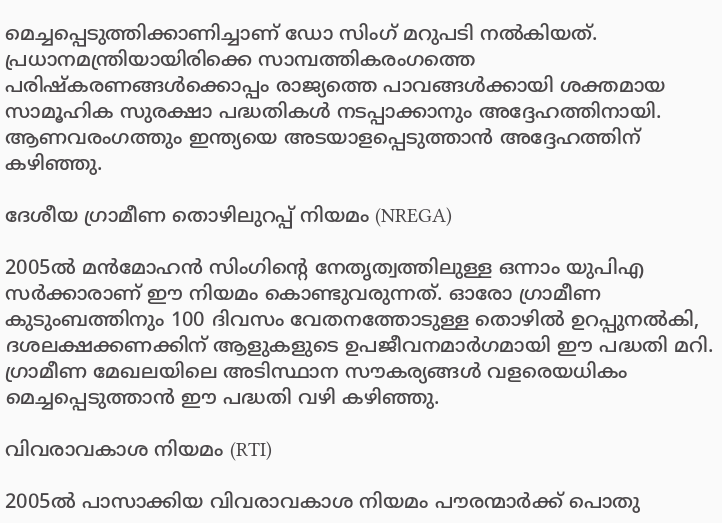മെച്ചപ്പെടുത്തിക്കാണിച്ചാണ് ഡോ സിംഗ് മറുപടി നൽകിയത്. പ്രധാനമന്ത്രിയായിരിക്കെ സാമ്പത്തികരംഗത്തെ പരിഷ്കരണങ്ങൾക്കൊപ്പം രാജ്യത്തെ പാവങ്ങൾക്കായി ശക്തമായ സാമൂഹിക സുരക്ഷാ പദ്ധതികൾ നടപ്പാക്കാനും അദ്ദേഹത്തിനായി. ആണവരംഗത്തും ഇന്ത്യയെ അടയാളപ്പെടുത്താൻ അദ്ദേഹത്തിന് കഴിഞ്ഞു.

ദേശീയ ഗ്രാമീണ തൊഴിലുറപ്പ് നിയമം (NREGA)

2005ൽ മൻമോഹൻ സിംഗിൻ്റെ നേതൃത്വത്തിലുള്ള ഒന്നാം യുപിഎ സർക്കാരാണ് ഈ നിയമം കൊണ്ടുവരുന്നത്. ഓരോ ഗ്രാമീണ കുടുംബത്തിനും 100 ദിവസം വേതനത്തോടുള്ള തൊഴിൽ ഉറപ്പുനൽകി, ദശലക്ഷക്കണക്കിന് ആളുകളുടെ ഉപജീവനമാർഗമായി ഈ പദ്ധതി മറി. ഗ്രാമീണ മേഖലയിലെ അടിസ്ഥാന സൗകര്യങ്ങൾ വളരെയധികം മെച്ചപ്പെടുത്താൻ ഈ പദ്ധതി വഴി കഴിഞ്ഞു.

വിവരാവകാശ നിയമം (RTI)

2005ൽ പാസാക്കിയ വിവരാവകാശ നിയമം പൗരന്മാർക്ക് പൊതു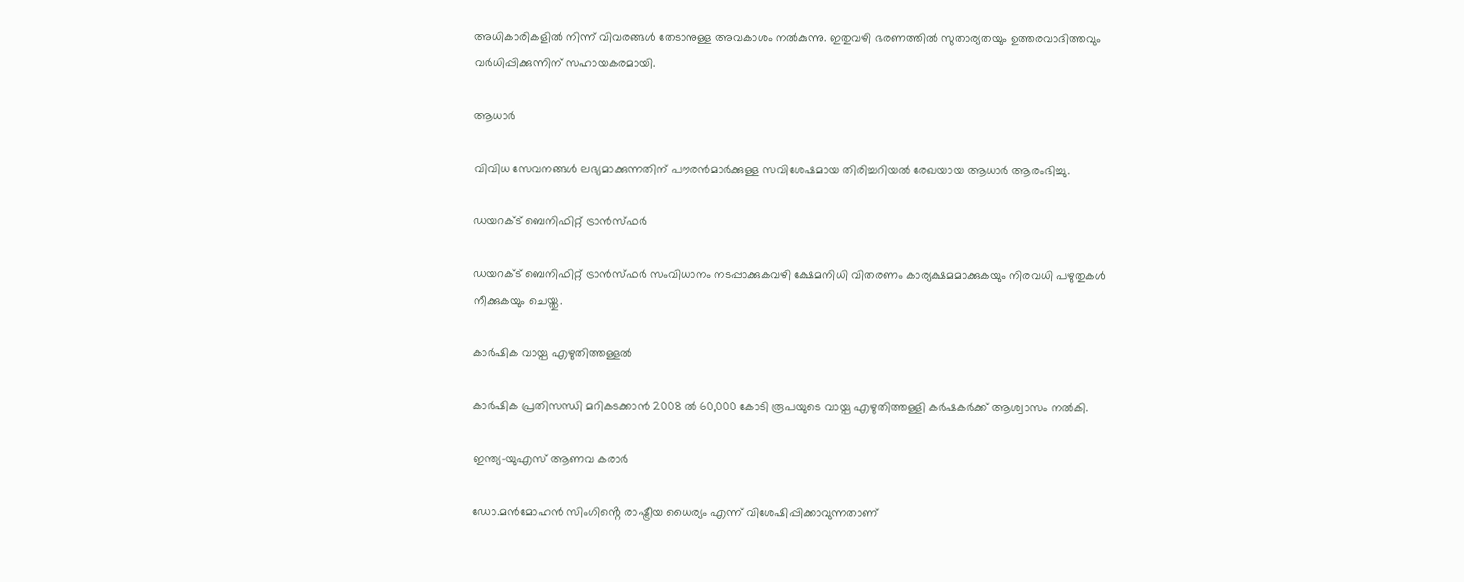അധികാരികളിൽ നിന്ന് വിവരങ്ങൾ തേടാനുള്ള അവകാശം നൽകുന്നു. ഇതുവഴി ഭരണത്തിൽ സുതാര്യതയും ഉത്തരവാദിത്തവും വർധിപ്പിക്കുന്നിന് സഹായകരമായി.

ആധാർ

വിവിധ സേവനങ്ങൾ ലഭ്യമാക്കുന്നതിന് പൗരൻമാർക്കുള്ള സവിശേഷമായ തിരിച്ചറിയൽ രേഖയായ ആധാർ ആരംഭിച്ചു.

ഡയറക്ട് ബെനിഫിറ്റ് ട്രാൻസ്ഫർ

ഡയറക്ട് ബെനിഫിറ്റ് ട്രാൻസ്ഫർ സംവിധാനം നടപ്പാക്കുകവഴി ക്ഷേമനിധി വിതരണം കാര്യക്ഷമമാക്കുകയും നിരവധി പഴുതുകൾ നീക്കുകയും ചെയ്തു.

കാർഷിക വായ്പ എഴുതിത്തള്ളൽ

കാർഷിക പ്രതിസന്ധി മറികടക്കാൻ 2008 ൽ 60,000 കോടി രൂപയുടെ വായ്പ എഴുതിത്തള്ളി കർഷകർക്ക് ആശ്വാസം നൽകി.

ഇന്ത്യ-യുഎസ് ആണവ കരാർ

ഡോ.മൻമോഹൻ സിംഗിൻ്റെ രാഷ്ട്രീയ ധൈര്യം എന്ന് വിശേഷിപ്പിക്കാവുന്നതാണ്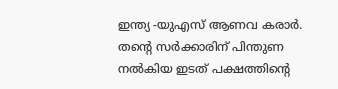ഇന്ത്യ -യുഎസ് ആണവ കരാർ. തൻ്റെ സർക്കാരിന് പിന്തുണ നൽകിയ ഇടത് പക്ഷത്തിൻ്റെ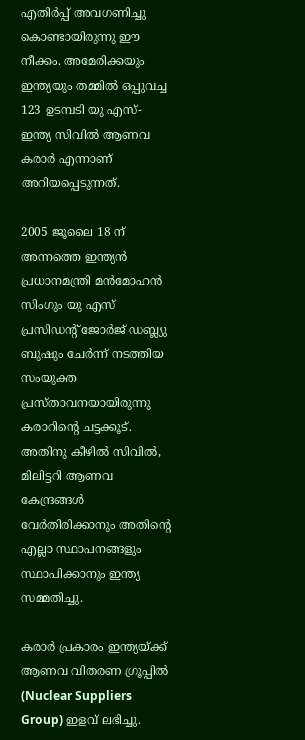എതിർപ്പ് അവഗണിച്ചു കൊണ്ടായിരുന്നു ഈ നീക്കം. അമേരിക്കയും ഇന്ത്യയും തമ്മില്‍ ഒപ്പുവച്ച 123 ഉടമ്പടി യു എസ്-ഇന്ത്യ സിവില്‍ ആണവ കരാര്‍ എന്നാണ് അറിയപ്പെടുന്നത്.

2005 ജൂലൈ 18 ന് അന്നത്തെ ഇന്ത്യന്‍ പ്രധാനമന്ത്രി മന്‍മോഹന്‍ സിംഗും യു എസ് പ്രസിഡന്റ് ജോര്‍ജ് ഡബ്ല്യു ബുഷും ചേര്‍ന്ന് നടത്തിയ സംയുക്ത പ്രസ്താവനയായിരുന്നു കരാറിന്റെ ചട്ടക്കൂട്. അതിനു കീഴില്‍ സിവില്‍, മിലിട്ടറി ആണവ കേന്ദ്രങ്ങള്‍ വേര്‍തിരിക്കാനും അതിന്റെ എല്ലാ സ്ഥാപനങ്ങളും സ്ഥാപിക്കാനും ഇന്ത്യ സമ്മതിച്ചു.

കരാര്‍ പ്രകാരം ഇന്ത്യയ്ക്ക് ആണവ വിതരണ ഗ്രൂപ്പില്‍ (Nuclear Suppliers Group) ഇളവ് ലഭിച്ചു.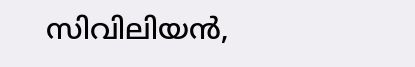സിവിലിയന്‍,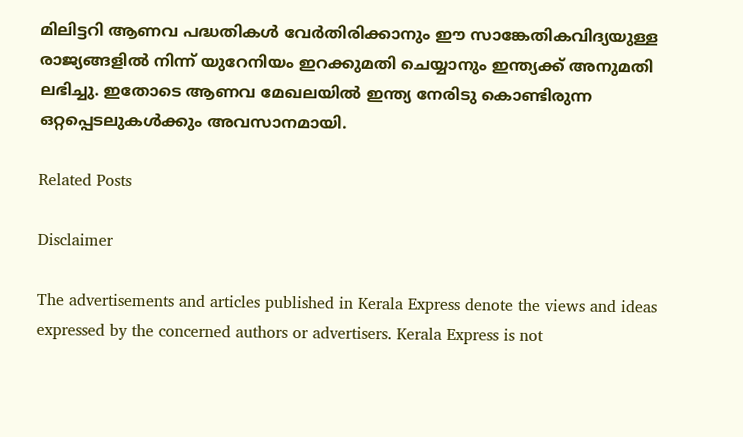മിലിട്ടറി ആണവ പദ്ധതികള്‍ വേര്‍തിരിക്കാനും ഈ സാങ്കേതികവിദ്യയുള്ള രാജ്യങ്ങളില്‍ നിന്ന് യുറേനിയം ഇറക്കുമതി ചെയ്യാനും ഇന്ത്യക്ക് അനുമതി ലഭിച്ചു. ഇതോടെ ആണവ മേഖലയിൽ ഇന്ത്യ നേരിടു കൊണ്ടിരുന്ന ഒറ്റപ്പെടലുകൾക്കും അവസാനമായി.

Related Posts

Disclaimer

The advertisements and articles published in Kerala Express denote the views and ideas expressed by the concerned authors or advertisers. Kerala Express is not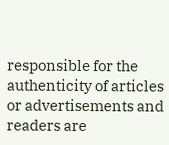responsible for the authenticity of articles or advertisements and readers are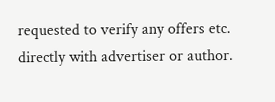requested to verify any offers etc. directly with advertiser or author.